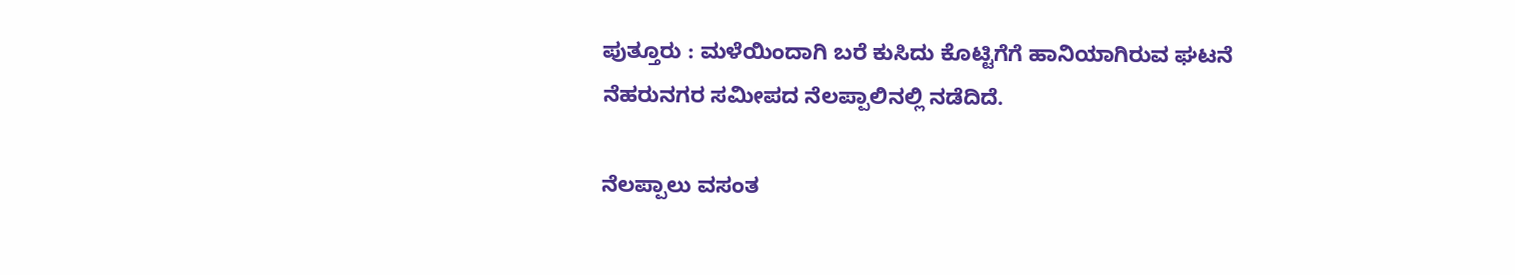ಪುತ್ತೂರು : ಮಳೆಯಿಂದಾಗಿ ಬರೆ ಕುಸಿದು ಕೊಟ್ಟಿಗೆಗೆ ಹಾನಿಯಾಗಿರುವ ಘಟನೆ ನೆಹರುನಗರ ಸಮೀಪದ ನೆಲಪ್ಪಾಲಿನಲ್ಲಿ ನಡೆದಿದೆ.

ನೆಲಪ್ಪಾಲು ವಸಂತ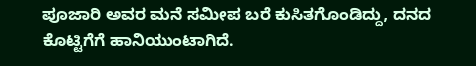ಪೂಜಾರಿ ಅವರ ಮನೆ ಸಮೀಪ ಬರೆ ಕುಸಿತಗೊಂಡಿದ್ದು, ದನದ ಕೊಟ್ಟಿಗೆಗೆ ಹಾನಿಯುಂಟಾಗಿದೆ.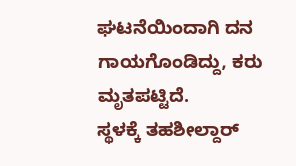ಘಟನೆಯಿಂದಾಗಿ ದನ ಗಾಯಗೊಂಡಿದ್ದು, ಕರು ಮೃತಪಟ್ಟಿದೆ.
ಸ್ಥಳಕ್ಕೆ ತಹಶೀಲ್ದಾರ್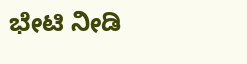ಭೇಟಿ ನೀಡಿ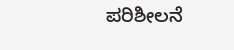ಪರಿಶೀಲನೆ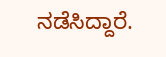ನಡೆಸಿದ್ದಾರೆ.